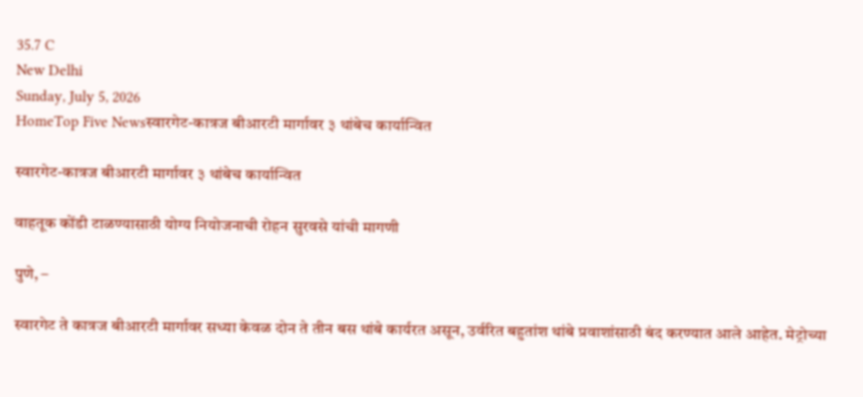35.7 C
New Delhi
Sunday, July 5, 2026
HomeTop Five Newsस्वारगेट-कात्रज बीआरटी मार्गावर ३ थांबेच कार्यान्वित

स्वारगेट-कात्रज बीआरटी मार्गावर ३ थांबेच कार्यान्वित

वाहतूक कोंडी टाळण्यासाठी योग्य नियोजनाची रोहन सुरवसे यांची मागणी

पुणे, –

स्वारगेट ते कात्रज बीआरटी मार्गावर सध्या केवळ दोन ते तीन बस थांबे कार्यरत असून, उर्वरित बहुतांश थांबे प्रवाशांसाठी बंद करण्यात आले आहेत. मेट्रोच्या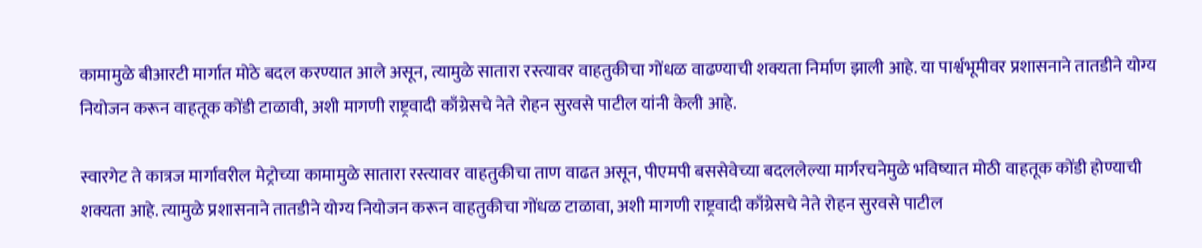कामामुळे बीआरटी मार्गात मोठे बदल करण्यात आले असून, त्यामुळे सातारा रस्त्यावर वाहतुकीचा गोंधळ वाढण्याची शक्यता निर्माण झाली आहे. या पार्श्वभूमीवर प्रशासनाने तातडीने योग्य नियोजन करून वाहतूक कोंडी टाळावी, अशी मागणी राष्ट्रवादी काँग्रेसचे नेते रोहन सुरवसे पाटील यांनी केली आहे.

स्वारगेट ते कात्रज मार्गावरील मेट्रोच्या कामामुळे सातारा रस्त्यावर वाहतुकीचा ताण वाढत असून, पीएमपी बससेवेच्या बदललेल्या मार्गरचनेमुळे भविष्यात मोठी वाहतूक कोंडी होण्याची शक्यता आहे. त्यामुळे प्रशासनाने तातडीने योग्य नियोजन करून वाहतुकीचा गोंधळ टाळावा, अशी मागणी राष्ट्रवादी काँग्रेसचे नेते रोहन सुरवसे पाटील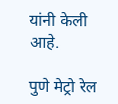यांनी केली आहे.

पुणे मेट्रो रेल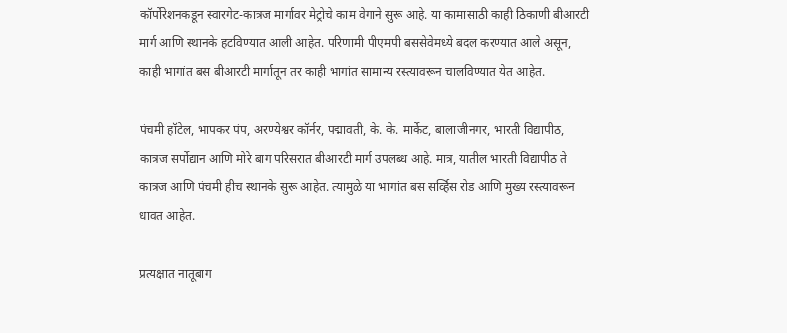कॉर्पोरेशनकडून स्वारगेट-कात्रज मार्गावर मेट्रोचे काम वेगाने सुरू आहे. या कामासाठी काही ठिकाणी बीआरटी मार्ग आणि स्थानके हटविण्यात आली आहेत. परिणामी पीएमपी बससेवेमध्ये बदल करण्यात आले असून, काही भागांत बस बीआरटी मार्गातून तर काही भागांत सामान्य रस्त्यावरून चालविण्यात येत आहेत.

पंचमी हॉटेल, भापकर पंप, अरण्येश्वर कॉर्नर, पद्मावती, के. के. मार्केट, बालाजीनगर, भारती विद्यापीठ, कात्रज सर्पोद्यान आणि मोरे बाग परिसरात बीआरटी मार्ग उपलब्ध आहे. मात्र, यातील भारती विद्यापीठ ते कात्रज आणि पंचमी हीच स्थानके सुरू आहेत. त्यामुळे या भागांत बस सर्व्हिस रोड आणि मुख्य रस्त्यावरून धावत आहेत.

प्रत्यक्षात नातूबाग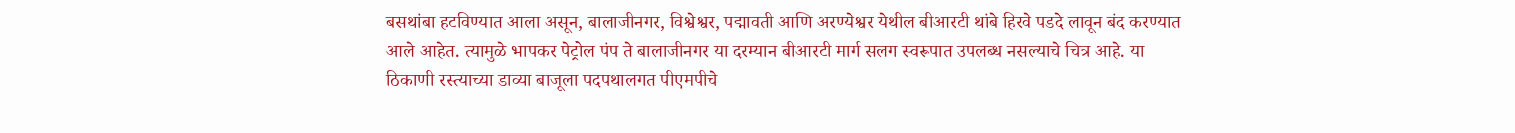बसथांबा हटविण्यात आला असून, बालाजीनगर, विश्वेश्वर, पद्मावती आणि अरण्येश्वर येथील बीआरटी थांबे हिरवे पडदे लावून बंद करण्यात आले आहेत. त्यामुळे भापकर पेट्रोल पंप ते बालाजीनगर या दरम्यान बीआरटी मार्ग सलग स्वरूपात उपलब्ध नसल्याचे चित्र आहे. या ठिकाणी रस्त्याच्या डाव्या बाजूला पदपथालगत पीएमपीचे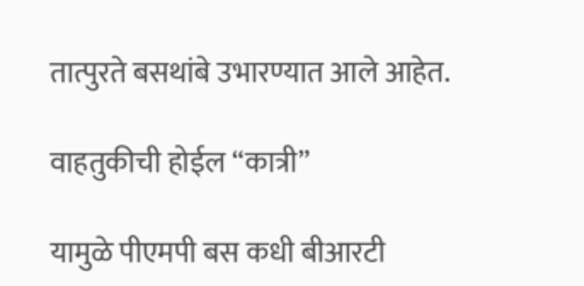तात्पुरते बसथांबे उभारण्यात आले आहेत.

वाहतुकीची होईल “कात्री”

यामुळे पीएमपी बस कधी बीआरटी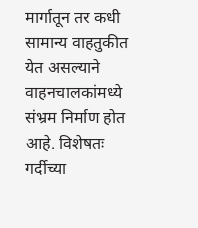मार्गातून तर कधी सामान्य वाहतुकीत येत असल्याने वाहनचालकांमध्ये संभ्रम निर्माण होत आहे. विशेषतः गर्दीच्या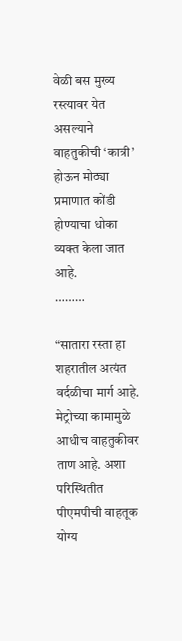वेळी बस मुख्य रस्त्यावर येत असल्याने वाहतुकीची ‘कात्री’ होऊन मोठ्या प्रमाणात कोंडी होण्याचा धोका व्यक्त केला जात आहे.
………

“सातारा रस्ता हा शहरातील अत्यंत वर्दळीचा मार्ग आहे. मेट्रोच्या कामामुळे आधीच वाहतुकीवर ताण आहे. अशा परिस्थितीत पीएमपीची वाहतूक योग्य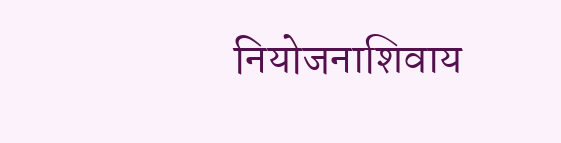नियोजनाशिवाय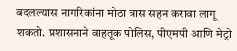बदलल्यास नागरिकांना मोठा त्रास सहन करावा लागू शकतो. प्रशासनाने वाहतूक पोलिस, पीएमपी आणि मेट्रो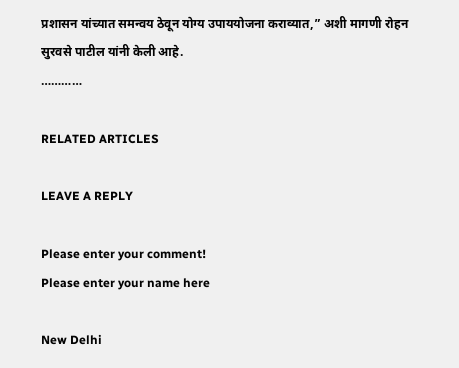प्रशासन यांच्यात समन्वय ठेवून योग्य उपाययोजना कराव्यात,” अशी मागणी रोहन सुरवसे पाटील यांनी केली आहे.
…………

RELATED ARTICLES

LEAVE A REPLY

Please enter your comment!
Please enter your name here

New Delhi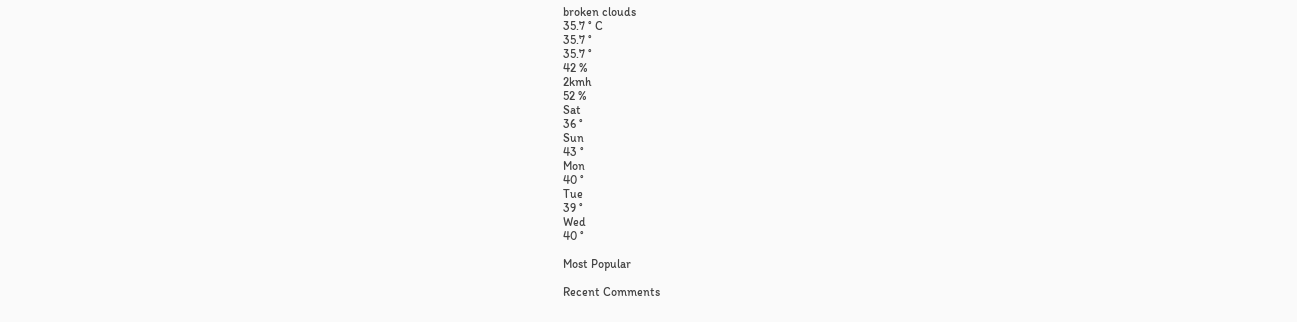broken clouds
35.7 ° C
35.7 °
35.7 °
42 %
2kmh
52 %
Sat
36 °
Sun
43 °
Mon
40 °
Tue
39 °
Wed
40 °

Most Popular

Recent Comments